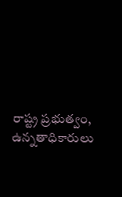రాష్ట్ర ప్రభుత్వం, ఉన్నతాధికారులు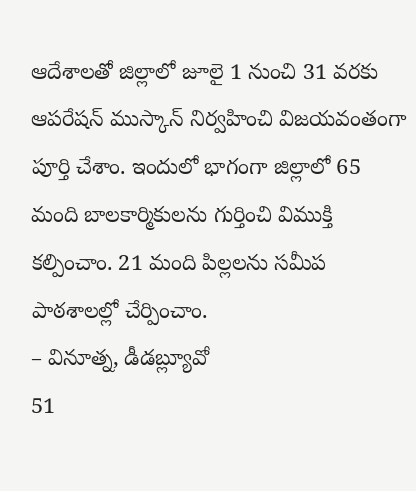ఆదేశాలతో జిల్లాలో జూలై 1 నుంచి 31 వరకు ఆపరేషన్ ముస్కాన్ నిర్వహించి విజయవంతంగా పూర్తి చేశాం. ఇందులో భాగంగా జిల్లాలో 65 మంది బాలకార్మికులను గుర్తించి విముక్తి కల్పించాం. 21 మంది పిల్లలను సమీప పాఠశాలల్లో చేర్పించాం.
– వినూత్న, డీడబ్ల్యూవో
51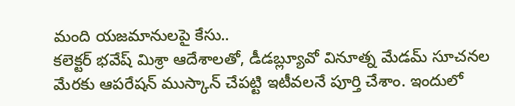మంది యజమానులపై కేసు..
కలెక్టర్ భవేష్ మిశ్రా ఆదేశాలతో, డీడబ్ల్యూవో వినూత్న మేడమ్ సూచనల మేరకు ఆపరేషన్ ముస్కాన్ చేపట్టి ఇటీవలనే పూర్తి చేశాం. ఇందులో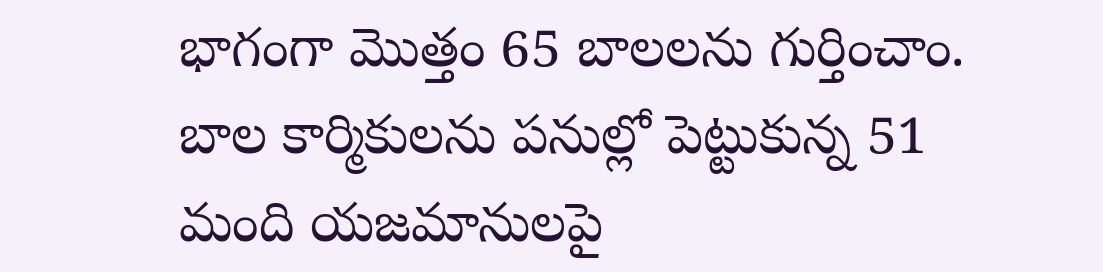భాగంగా మొత్తం 65 బాలలను గుర్తించాం. బాల కార్మికులను పనుల్లో పెట్టుకున్న 51 మంది యజమానులపై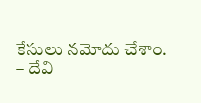కేసులు నమోదు చేశాం.
– దేవి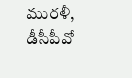మురళీ, డీసీపీవో